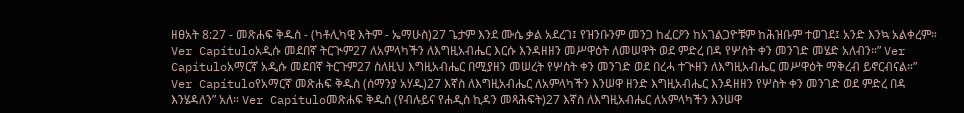ዘፀአት 8:27 - መጽሐፍ ቅዱስ - (ካቶሊካዊ እትም - ኤማሁስ)27 ጌታም እንደ ሙሴ ቃል አደረገ፤ የዝንቡንም መንጋ ከፈርዖን ከአገልጋዮቹም ከሕዝቡም ተወገደ፤ አንድ እንኳ አልቀረም። Ver Capítuloአዲሱ መደበኛ ትርጒም27 ለአምላካችን ለእግዚአብሔር እርሱ እንዳዘዘን መሥዋዕት ለመሠዋት ወደ ምድረ በዳ የሦስት ቀን መንገድ መሄድ አለብን።” Ver Capítuloአማርኛ አዲሱ መደበኛ ትርጉም27 ስለዚህ እግዚአብሔር በሚያዘን መሠረት የሦስት ቀን መንገድ ወደ በረሓ ተጒዘን ለእግዚአብሔር መሥዋዕት ማቅረብ ይኖርብናል።” Ver Capítuloየአማርኛ መጽሐፍ ቅዱስ (ሰማንያ አሃዱ)27 እኛስ ለእግዚአብሔር ለአምላካችን እንሠዋ ዘንድ እግዚአብሔር እንዳዘዘን የሦስት ቀን መንገድ ወደ ምድረ በዳ እንሄዳለን” አለ። Ver Capítuloመጽሐፍ ቅዱስ (የብሉይና የሐዲስ ኪዳን መጻሕፍት)27 እኛስ ለእግዚአብሔር ለአምላካችን እንሠዋ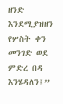ዘንድ እንደሚያዝዘን የሦስት ቀን መንገድ ወደ ምድረ በዳ እንሄዳለን፤”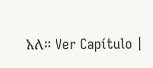አለ። Ver Capítulo |